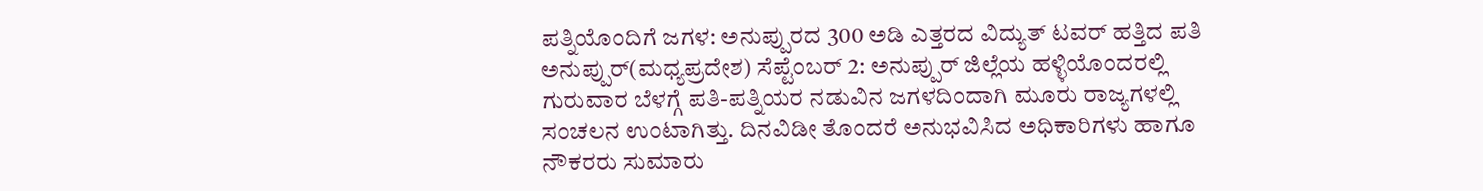ಪತ್ನಿಯೊಂದಿಗೆ ಜಗಳ: ಅನುಪ್ಪುರದ 300 ಅಡಿ ಎತ್ತರದ ವಿದ್ಯುತ್ ಟವರ್ ಹತ್ತಿದ ಪತಿ
ಅನುಪ್ಪುರ್(ಮಧ್ಯಪ್ರದೇಶ) ಸೆಪ್ಟೆಂಬರ್ 2: ಅನುಪ್ಪುರ್ ಜಿಲ್ಲೆಯ ಹಳ್ಳಿಯೊಂದರಲ್ಲಿ ಗುರುವಾರ ಬೆಳಗ್ಗೆ ಪತಿ-ಪತ್ನಿಯರ ನಡುವಿನ ಜಗಳದಿಂದಾಗಿ ಮೂರು ರಾಜ್ಯಗಳಲ್ಲಿ ಸಂಚಲನ ಉಂಟಾಗಿತ್ತು. ದಿನವಿಡೀ ತೊಂದರೆ ಅನುಭವಿಸಿದ ಅಧಿಕಾರಿಗಳು ಹಾಗೂ ನೌಕರರು ಸುಮಾರು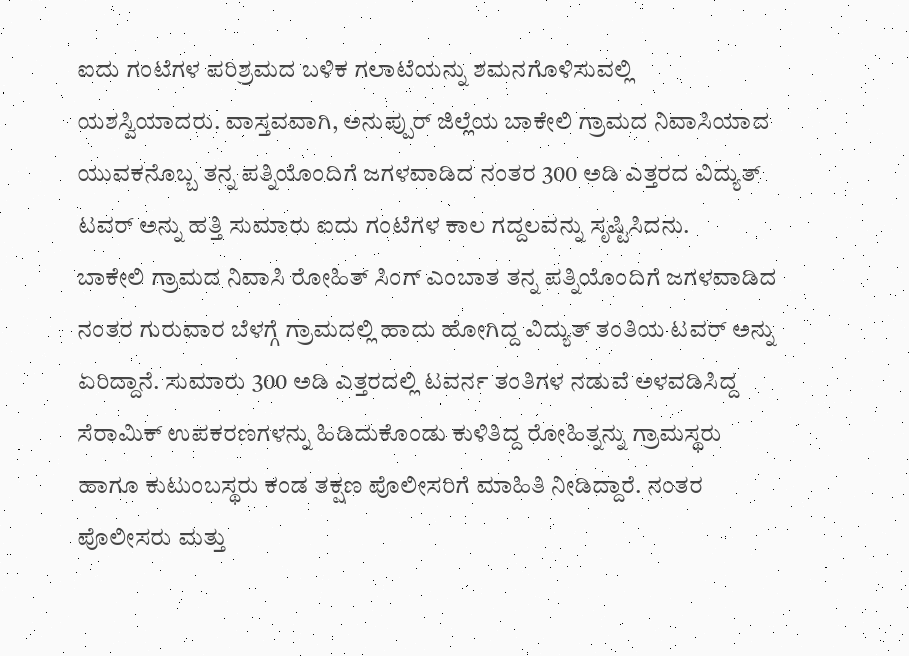ಐದು ಗಂಟೆಗಳ ಪರಿಶ್ರಮದ ಬಳಿಕ ಗಲಾಟೆಯನ್ನು ಶಮನಗೊಳಿಸುವಲ್ಲಿ ಯಶಸ್ವಿಯಾದರು. ವಾಸ್ತವವಾಗಿ, ಅನುಪ್ಪುರ್ ಜಿಲ್ಲೆಯ ಬಾಕೇಲಿ ಗ್ರಾಮದ ನಿವಾಸಿಯಾದ ಯುವಕನೊಬ್ಬ ತನ್ನ ಪತ್ನಿಯೊಂದಿಗೆ ಜಗಳವಾಡಿದ ನಂತರ 300 ಅಡಿ ಎತ್ತರದ ವಿದ್ಯುತ್ ಟವರ್ ಅನ್ನು ಹತ್ತಿ ಸುಮಾರು ಐದು ಗಂಟೆಗಳ ಕಾಲ ಗದ್ದಲವನ್ನು ಸೃಷ್ಟಿಸಿದನು.
ಬಾಕೇಲಿ ಗ್ರಾಮದ ನಿವಾಸಿ ರೋಹಿತ್ ಸಿಂಗ್ ಎಂಬಾತ ತನ್ನ ಪತ್ನಿಯೊಂದಿಗೆ ಜಗಳವಾಡಿದ ನಂತರ ಗುರುವಾರ ಬೆಳಗ್ಗೆ ಗ್ರಾಮದಲ್ಲಿ ಹಾದು ಹೋಗಿದ್ದ ವಿದ್ಯುತ್ ತಂತಿಯ ಟವರ್ ಅನ್ನು ಏರಿದ್ದಾನೆ. ಸುಮಾರು 300 ಅಡಿ ಎತ್ತರದಲ್ಲಿ ಟವರ್ನ ತಂತಿಗಳ ನಡುವೆ ಅಳವಡಿಸಿದ್ದ ಸೆರಾಮಿಕ್ ಉಪಕರಣಗಳನ್ನು ಹಿಡಿದುಕೊಂಡು ಕುಳಿತಿದ್ದ ರೋಹಿತ್ನನ್ನು ಗ್ರಾಮಸ್ಥರು ಹಾಗೂ ಕುಟುಂಬಸ್ಥರು ಕಂಡ ತಕ್ಷಣ ಪೊಲೀಸರಿಗೆ ಮಾಹಿತಿ ನೀಡಿದ್ದಾರೆ. ನಂತರ ಪೊಲೀಸರು ಮತ್ತು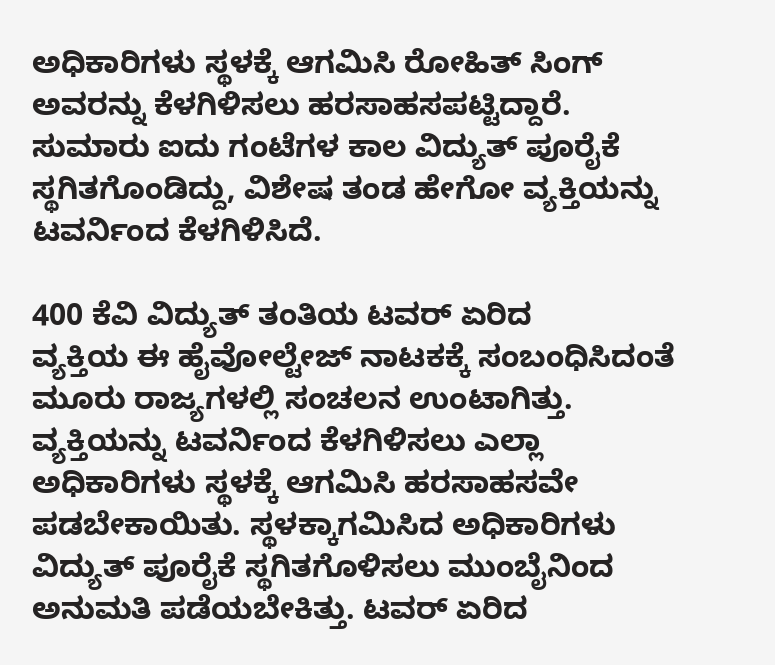ಅಧಿಕಾರಿಗಳು ಸ್ಥಳಕ್ಕೆ ಆಗಮಿಸಿ ರೋಹಿತ್ ಸಿಂಗ್ ಅವರನ್ನು ಕೆಳಗಿಳಿಸಲು ಹರಸಾಹಸಪಟ್ಟಿದ್ದಾರೆ. ಸುಮಾರು ಐದು ಗಂಟೆಗಳ ಕಾಲ ವಿದ್ಯುತ್ ಪೂರೈಕೆ ಸ್ಥಗಿತಗೊಂಡಿದ್ದು, ವಿಶೇಷ ತಂಡ ಹೇಗೋ ವ್ಯಕ್ತಿಯನ್ನು ಟವರ್ನಿಂದ ಕೆಳಗಿಳಿಸಿದೆ.

400 ಕೆವಿ ವಿದ್ಯುತ್ ತಂತಿಯ ಟವರ್ ಏರಿದ
ವ್ಯಕ್ತಿಯ ಈ ಹೈವೋಲ್ಟೇಜ್ ನಾಟಕಕ್ಕೆ ಸಂಬಂಧಿಸಿದಂತೆ ಮೂರು ರಾಜ್ಯಗಳಲ್ಲಿ ಸಂಚಲನ ಉಂಟಾಗಿತ್ತು. ವ್ಯಕ್ತಿಯನ್ನು ಟವರ್ನಿಂದ ಕೆಳಗಿಳಿಸಲು ಎಲ್ಲಾ ಅಧಿಕಾರಿಗಳು ಸ್ಥಳಕ್ಕೆ ಆಗಮಿಸಿ ಹರಸಾಹಸವೇ ಪಡಬೇಕಾಯಿತು. ಸ್ಥಳಕ್ಕಾಗಮಿಸಿದ ಅಧಿಕಾರಿಗಳು ವಿದ್ಯುತ್ ಪೂರೈಕೆ ಸ್ಥಗಿತಗೊಳಿಸಲು ಮುಂಬೈನಿಂದ ಅನುಮತಿ ಪಡೆಯಬೇಕಿತ್ತು. ಟವರ್ ಏರಿದ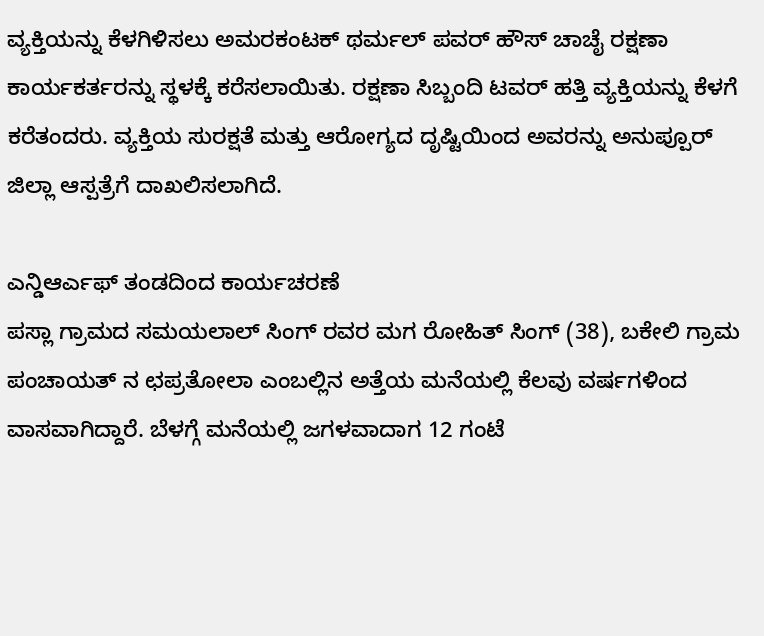ವ್ಯಕ್ತಿಯನ್ನು ಕೆಳಗಿಳಿಸಲು ಅಮರಕಂಟಕ್ ಥರ್ಮಲ್ ಪವರ್ ಹೌಸ್ ಚಾಚೈ ರಕ್ಷಣಾ ಕಾರ್ಯಕರ್ತರನ್ನು ಸ್ಥಳಕ್ಕೆ ಕರೆಸಲಾಯಿತು. ರಕ್ಷಣಾ ಸಿಬ್ಬಂದಿ ಟವರ್ ಹತ್ತಿ ವ್ಯಕ್ತಿಯನ್ನು ಕೆಳಗೆ ಕರೆತಂದರು. ವ್ಯಕ್ತಿಯ ಸುರಕ್ಷತೆ ಮತ್ತು ಆರೋಗ್ಯದ ದೃಷ್ಟಿಯಿಂದ ಅವರನ್ನು ಅನುಪ್ಪೂರ್ ಜಿಲ್ಲಾ ಆಸ್ಪತ್ರೆಗೆ ದಾಖಲಿಸಲಾಗಿದೆ.

ಎನ್ಡಿಆರ್ಎಫ್ ತಂಡದಿಂದ ಕಾರ್ಯಚರಣೆ
ಪಸ್ಲಾ ಗ್ರಾಮದ ಸಮಯಲಾಲ್ ಸಿಂಗ್ ರವರ ಮಗ ರೋಹಿತ್ ಸಿಂಗ್ (38), ಬಕೇಲಿ ಗ್ರಾಮ ಪಂಚಾಯತ್ ನ ಛಪ್ರತೋಲಾ ಎಂಬಲ್ಲಿನ ಅತ್ತೆಯ ಮನೆಯಲ್ಲಿ ಕೆಲವು ವರ್ಷಗಳಿಂದ ವಾಸವಾಗಿದ್ದಾರೆ. ಬೆಳಗ್ಗೆ ಮನೆಯಲ್ಲಿ ಜಗಳವಾದಾಗ 12 ಗಂಟೆ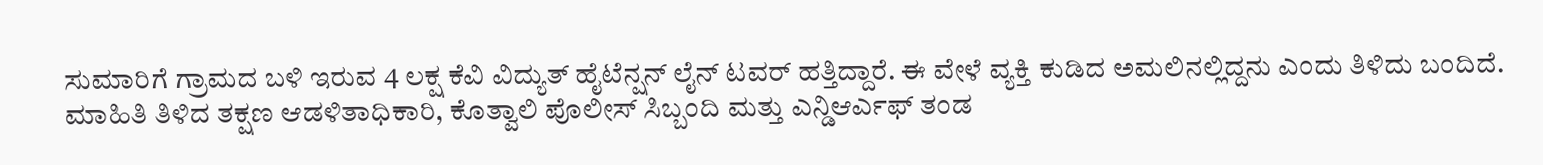ಸುಮಾರಿಗೆ ಗ್ರಾಮದ ಬಳಿ ಇರುವ 4 ಲಕ್ಷ ಕೆವಿ ವಿದ್ಯುತ್ ಹೈಟೆನ್ಷನ್ ಲೈನ್ ಟವರ್ ಹತ್ತಿದ್ದಾರೆ. ಈ ವೇಳೆ ವ್ಯಕ್ತಿ ಕುಡಿದ ಅಮಲಿನಲ್ಲಿದ್ದನು ಎಂದು ತಿಳಿದು ಬಂದಿದೆ. ಮಾಹಿತಿ ತಿಳಿದ ತಕ್ಷಣ ಆಡಳಿತಾಧಿಕಾರಿ, ಕೊತ್ವಾಲಿ ಪೊಲೀಸ್ ಸಿಬ್ಬಂದಿ ಮತ್ತು ಎನ್ಡಿಆರ್ಎಫ್ ತಂಡ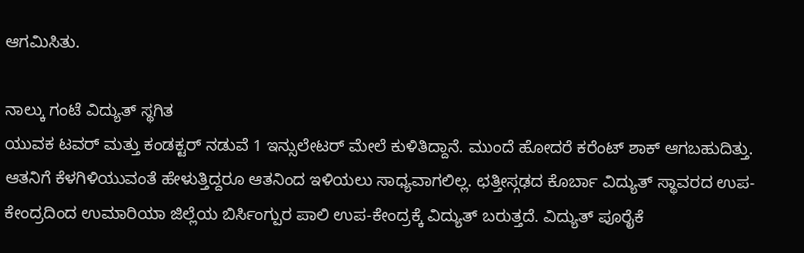ಆಗಮಿಸಿತು.

ನಾಲ್ಕು ಗಂಟೆ ವಿದ್ಯುತ್ ಸ್ಥಗಿತ
ಯುವಕ ಟವರ್ ಮತ್ತು ಕಂಡಕ್ಟರ್ ನಡುವೆ 1 ಇನ್ಸುಲೇಟರ್ ಮೇಲೆ ಕುಳಿತಿದ್ದಾನೆ. ಮುಂದೆ ಹೋದರೆ ಕರೆಂಟ್ ಶಾಕ್ ಆಗಬಹುದಿತ್ತು. ಆತನಿಗೆ ಕೆಳಗಿಳಿಯುವಂತೆ ಹೇಳುತ್ತಿದ್ದರೂ ಆತನಿಂದ ಇಳಿಯಲು ಸಾಧ್ಯವಾಗಲಿಲ್ಲ. ಛತ್ತೀಸ್ಗಢದ ಕೊರ್ಬಾ ವಿದ್ಯುತ್ ಸ್ಥಾವರದ ಉಪ-ಕೇಂದ್ರದಿಂದ ಉಮಾರಿಯಾ ಜಿಲ್ಲೆಯ ಬಿರ್ಸಿಂಗ್ಪುರ ಪಾಲಿ ಉಪ-ಕೇಂದ್ರಕ್ಕೆ ವಿದ್ಯುತ್ ಬರುತ್ತದೆ. ವಿದ್ಯುತ್ ಪೂರೈಕೆ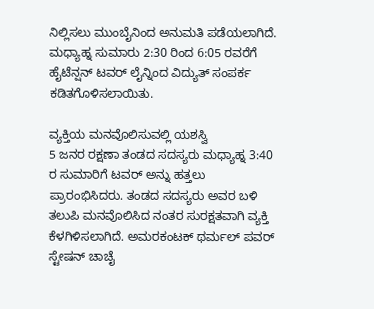ನಿಲ್ಲಿಸಲು ಮುಂಬೈನಿಂದ ಅನುಮತಿ ಪಡೆಯಲಾಗಿದೆ. ಮಧ್ಯಾಹ್ನ ಸುಮಾರು 2:30 ರಿಂದ 6:05 ರವರೆಗೆ ಹೈಟೆನ್ಷನ್ ಟವರ್ ಲೈನ್ನಿಂದ ವಿದ್ಯುತ್ ಸಂಪರ್ಕ ಕಡಿತಗೊಳಿಸಲಾಯಿತು.

ವ್ಯಕ್ತಿಯ ಮನವೊಲಿಸುವಲ್ಲಿ ಯಶಸ್ವಿ
5 ಜನರ ರಕ್ಷಣಾ ತಂಡದ ಸದಸ್ಯರು ಮಧ್ಯಾಹ್ನ 3:40 ರ ಸುಮಾರಿಗೆ ಟವರ್ ಅನ್ನು ಹತ್ತಲು ಪ್ರಾರಂಭಿಸಿದರು. ತಂಡದ ಸದಸ್ಯರು ಅವರ ಬಳಿ ತಲುಪಿ ಮನವೊಲಿಸಿದ ನಂತರ ಸುರಕ್ಷತವಾಗಿ ವ್ಯಕ್ತಿ ಕೆಳಗಿಳಿಸಲಾಗಿದೆ. ಅಮರಕಂಟಕ್ ಥರ್ಮಲ್ ಪವರ್ ಸ್ಟೇಷನ್ ಚಾಚೈ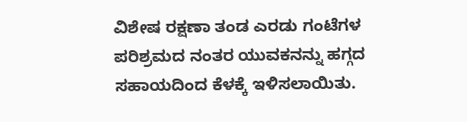ವಿಶೇಷ ರಕ್ಷಣಾ ತಂಡ ಎರಡು ಗಂಟೆಗಳ ಪರಿಶ್ರಮದ ನಂತರ ಯುವಕನನ್ನು ಹಗ್ಗದ ಸಹಾಯದಿಂದ ಕೆಳಕ್ಕೆ ಇಳಿಸಲಾಯಿತು.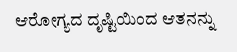ಆರೋಗ್ಯದ ದೃಷ್ಟಿಯಿಂದ ಆತನನ್ನು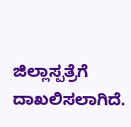ಜಿಲ್ಲಾಸ್ಪತ್ರೆಗೆ ದಾಖಲಿಸಲಾಗಿದೆ.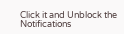Click it and Unblock the Notifications